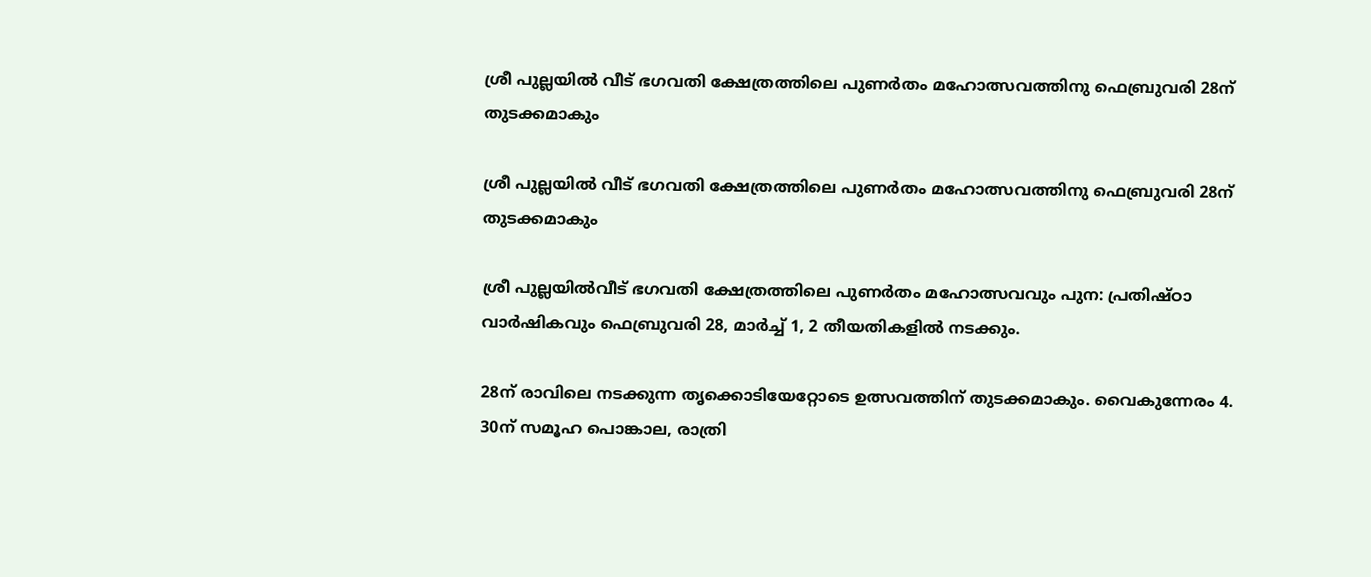ശ്രീ പുല്ലയിൽ വീട് ഭഗവതി ക്ഷേത്രത്തിലെ പുണർതം മഹോത്സവത്തിനു ഫെബ്രുവരി 28ന് തുടക്കമാകും

ശ്രീ പുല്ലയിൽ വീട് ഭഗവതി ക്ഷേത്രത്തിലെ പുണർതം മഹോത്സവത്തിനു ഫെബ്രുവരി 28ന് തുടക്കമാകും

ശ്രീ പുല്ലയിൽവീട് ഭഗവതി ക്ഷേത്രത്തിലെ പുണർതം മഹോത്സവവും പുന: പ്രതിഷ്ഠാ വാർഷികവും ഫെബ്രുവരി 28, മാർച്ച് 1, 2 തീയതികളിൽ നടക്കും.

28ന് രാവിലെ നടക്കുന്ന തൃക്കൊടിയേറ്റോടെ ഉത്സവത്തിന് തുടക്കമാകും. വൈകുന്നേരം 4. 30ന് സമൂഹ പൊങ്കാല, രാത്രി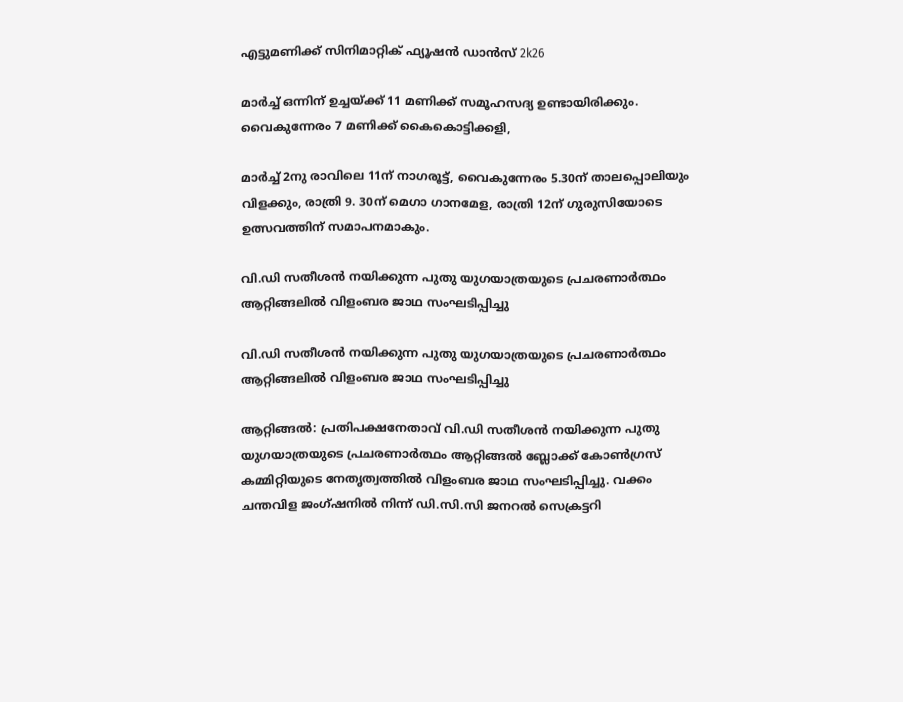എട്ടുമണിക്ക് സിനിമാറ്റിക് ഫ്യൂഷൻ ഡാൻസ് 2k26

മാർച്ച് ഒന്നിന് ഉച്ചയ്ക്ക് 11 മണിക്ക് സമൂഹസദ്യ ഉണ്ടായിരിക്കും. വൈകുന്നേരം 7 മണിക്ക് കൈകൊട്ടിക്കളി,

മാർച്ച് 2നു രാവിലെ 11ന് നാഗരൂട്ട്, വൈകുന്നേരം 5.30ന് താലപ്പൊലിയും വിളക്കും, രാത്രി 9. 30ന് മെഗാ ഗാനമേള, രാത്രി 12ന് ഗുരുസിയോടെ ഉത്സവത്തിന് സമാപനമാകും.

വി.ഡി സതീശൻ നയിക്കുന്ന പുതു യുഗയാത്രയുടെ പ്രചരണാർത്ഥം ആറ്റിങ്ങലിൽ വിളംബര ജാഥ സംഘടിപ്പിച്ചു

വി.ഡി സതീശൻ നയിക്കുന്ന പുതു യുഗയാത്രയുടെ പ്രചരണാർത്ഥം ആറ്റിങ്ങലിൽ വിളംബര ജാഥ സംഘടിപ്പിച്ചു

ആറ്റിങ്ങൽ: പ്രതിപക്ഷനേതാവ് വി.ഡി സതീശൻ നയിക്കുന്ന പുതു യുഗയാത്രയുടെ പ്രചരണാർത്ഥം ആറ്റിങ്ങൽ ബ്ലോക്ക് കോൺഗ്രസ് കമ്മിറ്റിയുടെ നേതൃത്വത്തിൽ വിളംബര ജാഥ സംഘടിപ്പിച്ചു. വക്കം ചന്തവിള ജംഗ്ഷനിൽ നിന്ന് ഡി.സി.സി ജനറൽ സെക്രട്ടറി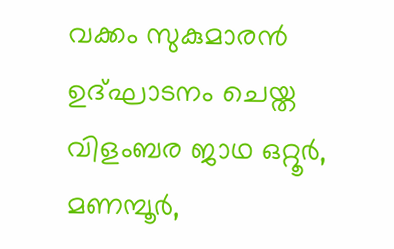വക്കം സുകുമാരൻ ഉദ്ഘാടനം ചെയ്ത വിളംബര ജാഥ ഒറ്റൂർ, മണമ്പൂർ,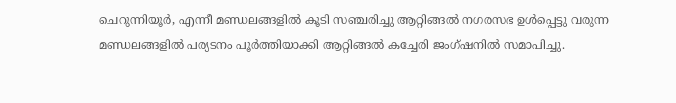ചെറുന്നിയൂർ, എന്നീ മണ്ഡലങ്ങളിൽ കൂടി സഞ്ചരിച്ചു ആറ്റിങ്ങൽ നഗരസഭ ഉൾപ്പെട്ടു വരുന്ന മണ്ഡലങ്ങളിൽ പര്യടനം പൂർത്തിയാക്കി ആറ്റിങ്ങൽ കച്ചേരി ജംഗ്ഷനിൽ സമാപിച്ചു.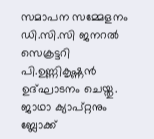സമാപന സമ്മേളനം ഡി.സി.സി ജനറൽ സെക്രട്ടറി പി.ഉണ്ണികൃഷ്ണൻ ഉദ്ഘാടനം ചെയ്തു. ജാഥാ ക്യാപ്റ്റനും ബ്ലോക്ക്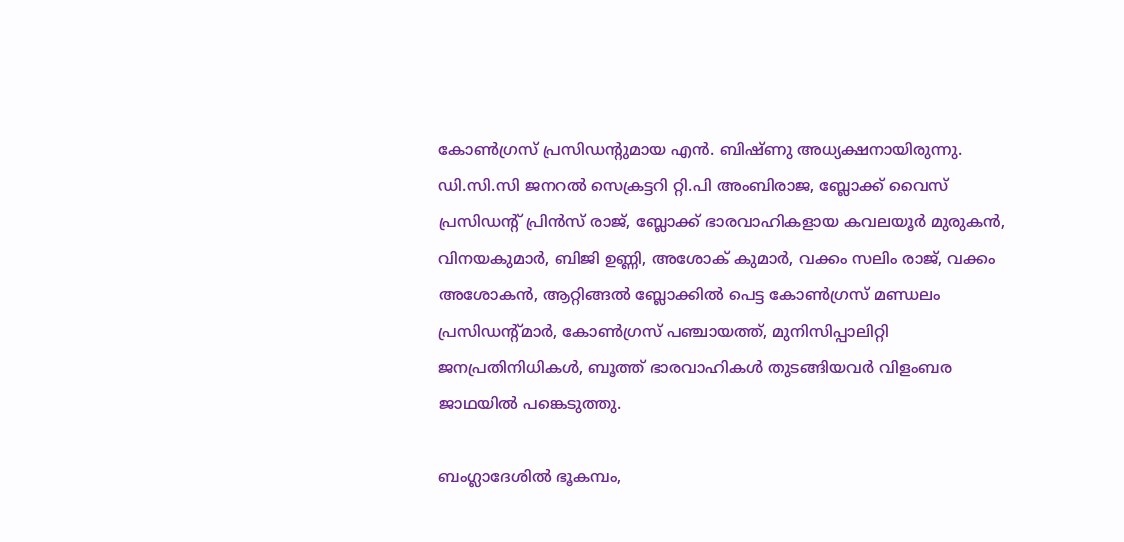കോൺഗ്രസ് പ്രസിഡന്റുമായ എൻ. ബിഷ്‌ണു അധ്യക്ഷനായിരുന്നു. ഡി.സി.സി ജനറൽ സെക്രട്ടറി റ്റി.പി അംബിരാജ, ബ്ലോക്ക് വൈസ് പ്രസിഡന്റ് പ്രിൻസ് രാജ്, ബ്ലോക്ക് ഭാരവാഹികളായ കവലയൂർ മുരുകൻ, വിനയകുമാർ, ബിജി ഉണ്ണി, അശോക് കുമാർ, വക്കം സലിം രാജ്, വക്കം അശോകൻ, ആറ്റിങ്ങൽ ബ്ലോക്കിൽ പെട്ട കോൺഗ്രസ്‌ മണ്ഡലം പ്രസിഡന്റ്മാർ, കോൺഗ്രസ്‌ പഞ്ചായത്ത്, മുനിസിപ്പാലിറ്റി ജനപ്രതിനിധികൾ, ബൂത്ത്‌ ഭാരവാഹികൾ തുടങ്ങിയവർ വിളംബര ജാഥയിൽ പങ്കെടുത്തു.

ബംഗ്ലാദേശില്‍ ഭൂകമ്പം,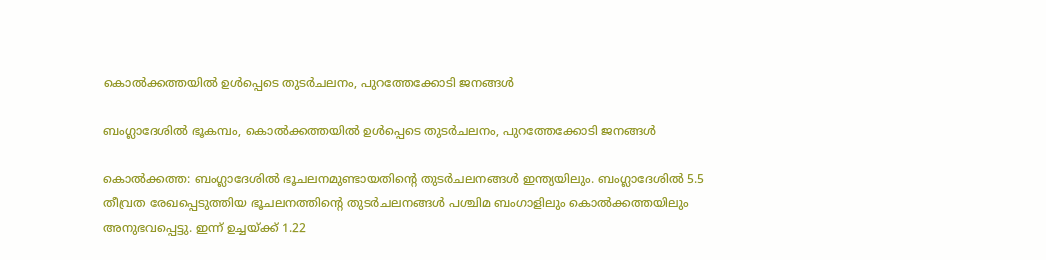കൊല്‍ക്കത്തയില്‍ ഉള്‍പ്പെടെ തുടര്‍ചലനം, പുറത്തേക്കോടി ജനങ്ങള്‍

ബംഗ്ലാദേശില്‍ ഭൂകമ്പം, കൊല്‍ക്കത്തയില്‍ ഉള്‍പ്പെടെ തുടര്‍ചലനം, പുറത്തേക്കോടി ജനങ്ങള്‍

കൊല്‍ക്കത്ത: ബംഗ്ലാദേശില്‍ ഭൂചലനമുണ്ടായതിന്റെ തുടര്‍ചലനങ്ങള്‍ ഇന്ത്യയിലും. ബംഗ്ലാദേശില്‍ 5.5 തീവ്രത രേഖപ്പെടുത്തിയ ഭൂചലനത്തിന്റെ തുടര്‍ചലനങ്ങള്‍ പശ്ചിമ ബംഗാളിലും കൊല്‍ക്കത്തയിലും അനുഭവപ്പെട്ടു. ഇന്ന് ഉച്ചയ്ക്ക് 1.22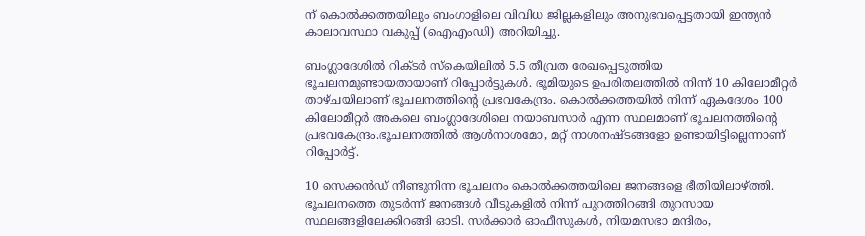ന് കൊല്‍ക്കത്തയിലും ബംഗാളിലെ വിവിധ ജില്ലകളിലും അനുഭവപ്പെട്ടതായി ഇന്ത്യന്‍ കാലാവസ്ഥാ വകുപ്പ് (ഐഎംഡി) അറിയിച്ചു.

ബംഗ്ലാദേശില്‍ റിക്ടര്‍ സ്‌കെയിലില്‍ 5.5 തീവ്രത രേഖപ്പെടുത്തിയ ഭൂചലനമുണ്ടായതായാണ് റിപ്പോര്‍ട്ടുകള്‍. ഭൂമിയുടെ ഉപരിതലത്തില്‍ നിന്ന് 10 കിലോമീറ്റര്‍ താഴ്ചയിലാണ് ഭൂചലനത്തിന്റെ പ്രഭവകേന്ദ്രം. കൊല്‍ക്കത്തയില്‍ നിന്ന് ഏകദേശം 100 കിലോമീറ്റര്‍ അകലെ ബംഗ്ലാദേശിലെ നയാബസാര്‍ എന്ന സ്ഥലമാണ് ഭൂചലനത്തിന്റെ പ്രഭവകേന്ദ്രം.ഭൂചലനത്തില്‍ ആള്‍നാശമോ, മറ്റ് നാശനഷ്ടങ്ങളോ ഉണ്ടായിട്ടില്ലെന്നാണ് റിപ്പോര്‍ട്ട്.

10 സെക്കന്‍ഡ് നീണ്ടുനിന്ന ഭൂചലനം കൊല്‍ക്കത്തയിലെ ജനങ്ങളെ ഭീതിയിലാഴ്ത്തി. ഭൂചലനത്തെ തുടര്‍ന്ന് ജനങ്ങള്‍ വീടുകളില്‍ നിന്ന് പുറത്തിറങ്ങി തുറസായ സ്ഥലങ്ങളിലേക്കിറങ്ങി ഓടി. സര്‍ക്കാര്‍ ഓഫീസുകള്‍, നിയമസഭാ മന്ദിരം,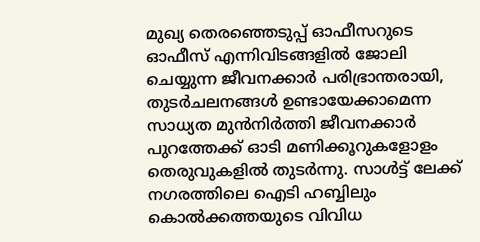മുഖ്യ തെരഞ്ഞെടുപ്പ് ഓഫീസറുടെ ഓഫീസ് എന്നിവിടങ്ങളില്‍ ജോലി ചെയ്യുന്ന ജീവനക്കാര്‍ പരിഭ്രാന്തരായി, തുടര്‍ചലനങ്ങള്‍ ഉണ്ടായേക്കാമെന്ന സാധ്യത മുന്‍നിര്‍ത്തി ജീവനക്കാര്‍ പുറത്തേക്ക് ഓടി മണിക്കൂറുകളോളം തെരുവുകളില്‍ തുടര്‍ന്നു. സാള്‍ട്ട് ലേക്ക് നഗരത്തിലെ ഐടി ഹബ്ബിലും കൊല്‍ക്കത്തയുടെ വിവിധ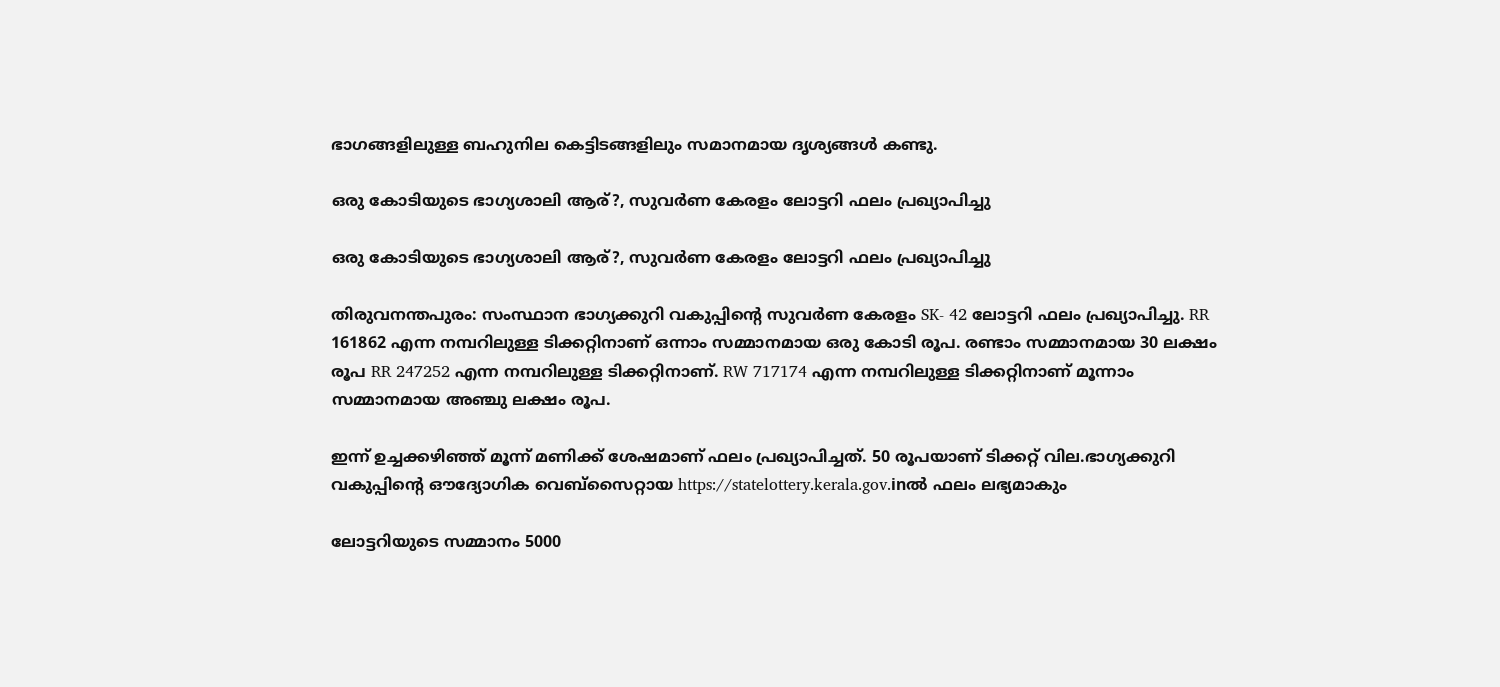ഭാഗങ്ങളിലുള്ള ബഹുനില കെട്ടിടങ്ങളിലും സമാനമായ ദൃശ്യങ്ങള്‍ കണ്ടു.

ഒരു കോടിയുടെ ഭാഗ്യശാലി ആര്?, സുവര്‍ണ കേരളം ലോട്ടറി ഫലം പ്രഖ്യാപിച്ചു

ഒരു കോടിയുടെ ഭാഗ്യശാലി ആര്?, സുവര്‍ണ കേരളം ലോട്ടറി ഫലം പ്രഖ്യാപിച്ചു

തിരുവനന്തപുരം: സംസ്ഥാന ഭാഗ്യക്കുറി വകുപ്പിന്റെ സുവര്‍ണ കേരളം SK- 42 ലോട്ടറി ഫലം പ്രഖ്യാപിച്ചു. RR 161862 എന്ന നമ്പറിലുള്ള ടിക്കറ്റിനാണ് ഒന്നാം സമ്മാനമായ ഒരു കോടി രൂപ. രണ്ടാം സമ്മാനമായ 30 ലക്ഷം രൂപ RR 247252 എന്ന നമ്പറിലുള്ള ടിക്കറ്റിനാണ്. RW 717174 എന്ന നമ്പറിലുള്ള ടിക്കറ്റിനാണ് മൂന്നാം സമ്മാനമായ അഞ്ചു ലക്ഷം രൂപ.

ഇന്ന് ഉച്ചക്കഴിഞ്ഞ് മൂന്ന് മണിക്ക് ശേഷമാണ് ഫലം പ്രഖ്യാപിച്ചത്. 50 രൂപയാണ് ടിക്കറ്റ് വില.ഭാഗ്യക്കുറി വകുപ്പിന്റെ ഔദ്യോഗിക വെബ്സൈറ്റായ https://statelottery.kerala.gov.inല്‍ ഫലം ലഭ്യമാകും

ലോട്ടറിയുടെ സമ്മാനം 5000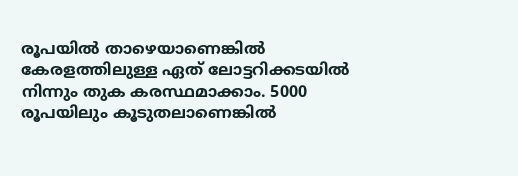രൂപയിൽ താഴെയാണെങ്കിൽ കേരളത്തിലുള്ള ഏത് ലോട്ടറിക്കടയിൽ നിന്നും തുക കരസ്ഥമാക്കാം. 5000 രൂപയിലും കൂടുതലാണെങ്കിൽ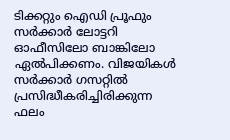ടിക്കറ്റും ഐഡി പ്രൂഫും സർക്കാർ ലോട്ടറി ഓഫീസിലോ ബാങ്കിലോ ഏൽപിക്കണം. വിജയികൾ സർക്കാർ ഗസറ്റിൽ പ്രസിദ്ധീകരിച്ചിരിക്കുന്ന ഫലം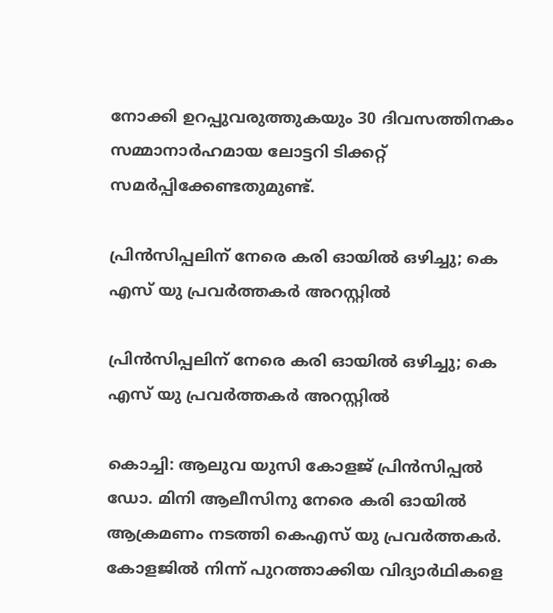നോക്കി ഉറപ്പുവരുത്തുകയും 30 ദിവസത്തിനകം സമ്മാനാർഹമായ ലോട്ടറി ടിക്കറ്റ് സമർപ്പിക്കേണ്ടതുമുണ്ട്.

പ്രിന്‍സിപ്പലിന് നേരെ കരി ഓയില്‍ ഒഴിച്ചു; കെ എസ് യു പ്രവര്‍ത്തകര്‍ അറസ്റ്റില്‍

പ്രിന്‍സിപ്പലിന് നേരെ കരി ഓയില്‍ ഒഴിച്ചു; കെ എസ് യു പ്രവര്‍ത്തകര്‍ അറസ്റ്റില്‍

കൊച്ചി: ആലുവ യുസി കോളജ് പ്രിന്‍സിപ്പല്‍ ഡോ. മിനി ആലീസിനു നേരെ കരി ഓയില്‍ ആക്രമണം നടത്തി കെഎസ് യു പ്രവര്‍ത്തകര്‍. കോളജില്‍ നിന്ന് പുറത്താക്കിയ വിദ്യാര്‍ഥികളെ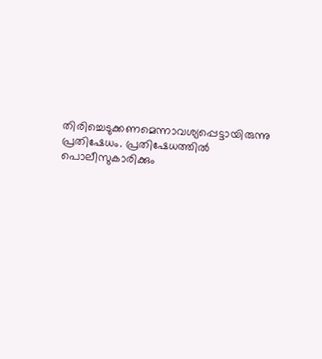തിരിച്ചെടുക്കണമെന്നാവശ്യപ്പെട്ടായിരുന്നു പ്രതിഷേധം. പ്രതിഷേധത്തില്‍ പൊലീസുകാരിക്കും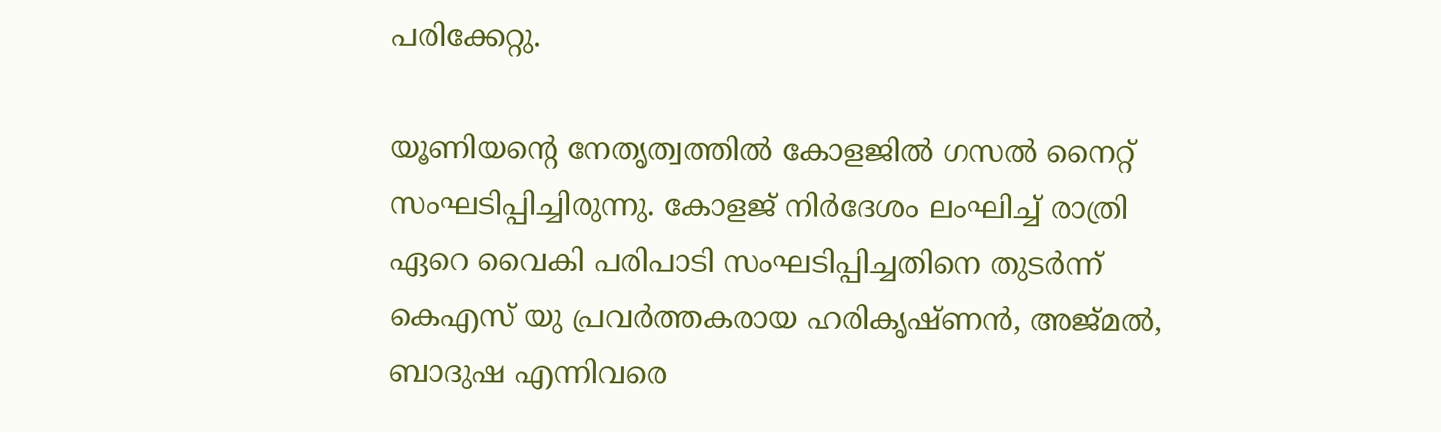പരിക്കേറ്റു.

യൂണിയന്റെ നേതൃത്വത്തില്‍ കോളജില്‍ ഗസല്‍ നൈറ്റ് സംഘടിപ്പിച്ചിരുന്നു. കോളജ് നിര്‍ദേശം ലംഘിച്ച് രാത്രി ഏറെ വൈകി പരിപാടി സംഘടിപ്പിച്ചതിനെ തുടര്‍ന്ന് കെഎസ് യു പ്രവര്‍ത്തകരായ ഹരികൃഷ്ണന്‍, അജ്മല്‍, ബാദുഷ എന്നിവരെ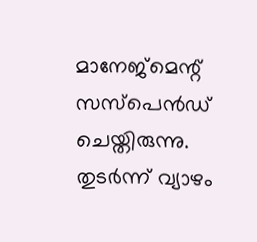മാനേജ്‌മെന്റ് സസ്‌പെന്‍ഡ് ചെയ്തിരുന്നു. തുടര്‍ന്ന് വ്യാഴം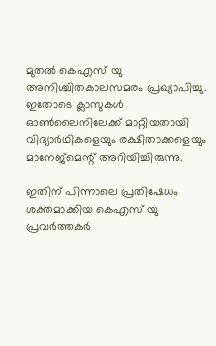മുതല്‍ കെഎസ് യു അനിശ്ചിതകാലസമരം പ്രഖ്യാപിച്ചു. ഇതോടെ ക്ലാസുകള്‍ ഓണ്‍ലൈനിലേക്ക് മാറ്റിയതായി വിദ്യാര്‍ഥികളെയും രക്ഷിതാക്കളെയും മാനേജ്മെന്റ് അറിയിച്ചിരുന്നു.

ഇതിന് പിന്നാലെ പ്രതിഷേധം ശക്തമാക്കിയ കെഎസ് യു പ്രവര്‍ത്തകര്‍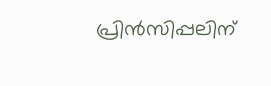പ്രിന്‍സിപ്പലിന്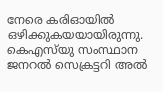നേരെ കരിഓയില്‍ ഒഴിക്കുകയയായിരുന്നു. കെഎസ്‌യു സംസ്ഥാന ജനറല്‍ സെക്രട്ടറി അല്‍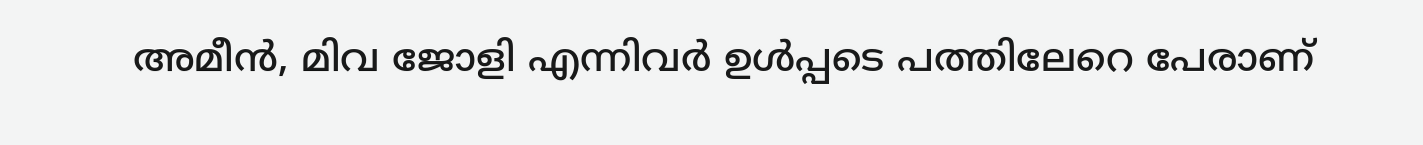അമീന്‍, മിവ ജോളി എന്നിവര്‍ ഉള്‍പ്പടെ പത്തിലേറെ പേരാണ്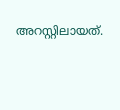അറസ്റ്റിലായത്.